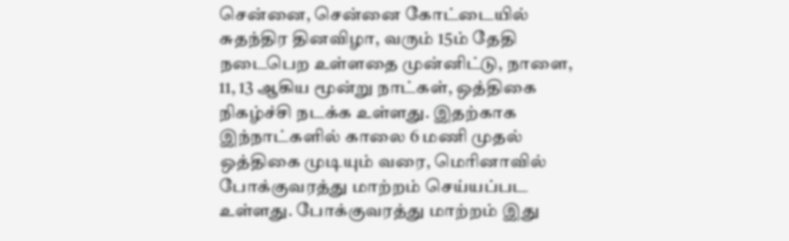சென்னை, சென்னை கோட்டையில் சுதந்திர தினவிழா, வரும் 15ம் தேதி நடைபெற உள்ளதை முன்னிட்டு, நாளை, 11, 13 ஆகிய மூன்று நாட்கள், ஒத்திகை நிகழ்ச்சி நடக்க உள்ளது. இதற்காக இந்நாட்களில் காலை 6 மணி முதல் ஒத்திகை முடியும் வரை, மெரினாவில் போக்குவரத்து மாற்றம் செய்யப்பட உள்ளது. போக்குவரத்து மாற்றம் இது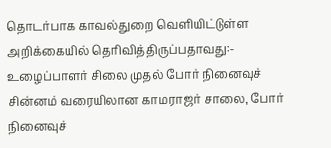தொடர்பாக காவல்துறை வெளியிட்டுள்ள அறிக்கையில் தெரிவித்திருப்பதாவது:- உழைப்பாளர் சிலை முதல் போர் நினைவுச் சின்னம் வரையிலான காமராஜர் சாலை, போர் நினைவுச்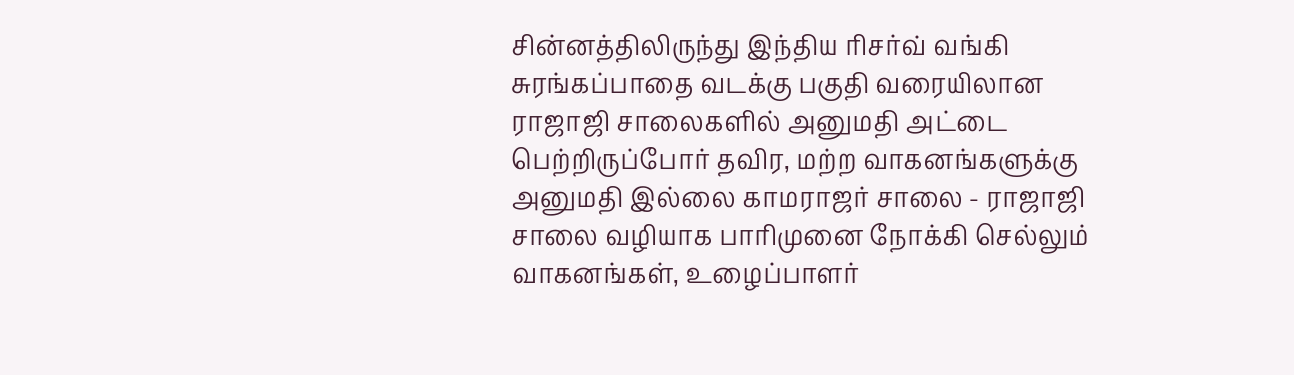சின்னத்திலிருந்து இந்திய ரிசர்வ் வங்கி சுரங்கப்பாதை வடக்கு பகுதி வரையிலான ராஜாஜி சாலைகளில் அனுமதி அட்டை பெற்றிருப்போர் தவிர, மற்ற வாகனங்களுக்கு அனுமதி இல்லை காமராஜர் சாலை - ராஜாஜி சாலை வழியாக பாரிமுனை நோக்கி செல்லும் வாகனங்கள், உழைப்பாளர்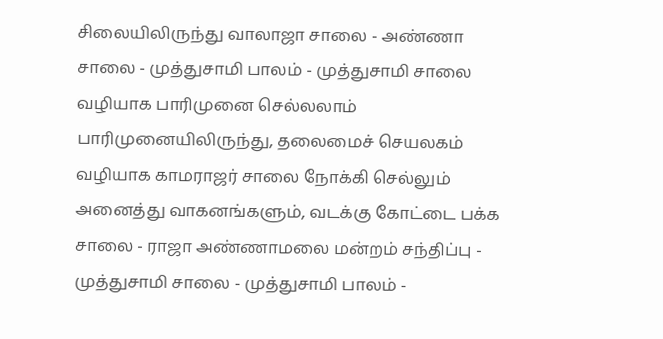சிலையிலிருந்து வாலாஜா சாலை - அண்ணா சாலை - முத்துசாமி பாலம் - முத்துசாமி சாலை வழியாக பாரிமுனை செல்லலாம் பாரிமுனையிலிருந்து, தலைமைச் செயலகம் வழியாக காமராஜர் சாலை நோக்கி செல்லும் அனைத்து வாகனங்களும், வடக்கு கோட்டை பக்க சாலை - ராஜா அண்ணாமலை மன்றம் சந்திப்பு - முத்துசாமி சாலை - முத்துசாமி பாலம் -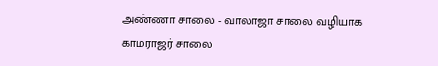அண்ணா சாலை - வாலாஜா சாலை வழியாக காமராஜர் சாலை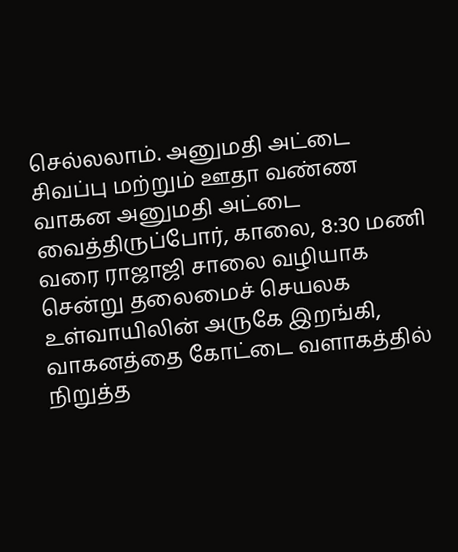செல்லலாம். அனுமதி அட்டை சிவப்பு மற்றும் ஊதா வண்ண வாகன அனுமதி அட்டை வைத்திருப்போர், காலை, 8:30 மணி வரை ராஜாஜி சாலை வழியாக சென்று தலைமைச் செயலக உள்வாயிலின் அருகே இறங்கி, வாகனத்தை கோட்டை வளாகத்தில் நிறுத்த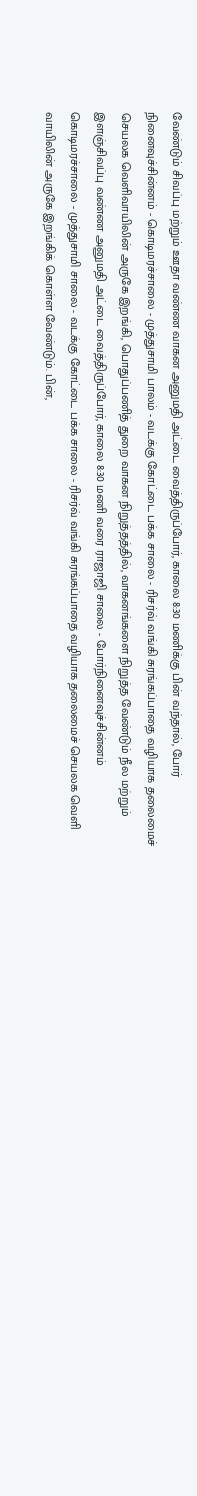வேண்டும் சிவப்பு மற்றும் ஊதா வண்ண வாகன அனுமதி அட்டை வைத்திருப்போர், காலை 8:30 மணிக்கு பின் வந்தால், போர் நினைவுச்சின்னம் - கொடிமரச்சாலை - முத்துசாமி பாலம் - வடக்கு கோட்டை பக்க சாலை - ரிசர்வ் வங்கி சுரங்கப்பாதை வழியாக தலைமைச் செயலக வெளிவாயிலின் அருகே இறங்கி, பொதுப்பணித் துறை வாகன நிறுத்தத்தில், வாகனங்களை நிறுத்த வேண்டும் நீல மற்றும் இளஞ்சிவப்பு வண்ண அனுமதி அட்டை வைத்திருப்போர், காலை 8:30 மணி வரை ராஜாஜி சாலை - போர்நினைவுச்சின்னம் கொடிமரச்சாலை - முத்துசாமி சாலை - வடக்கு கோட்டை பக்க சாலை - ரிசர்வ் வங்கி சுரங்கப்பாதை வழியாக தலைமைச் செயலக வெளி வாயிலின் அருகே இறங்கிக் கொள்ள வேண்டும். பின்,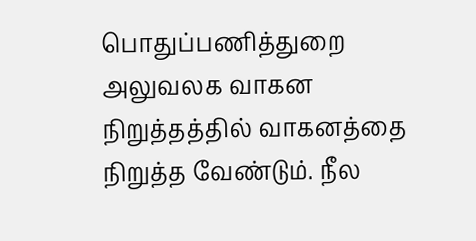பொதுப்பணித்துறை அலுவலக வாகன நிறுத்தத்தில் வாகனத்தை நிறுத்த வேண்டும். நீல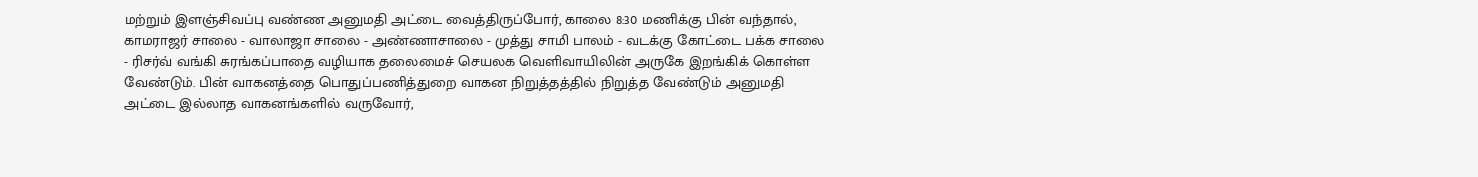மற்றும் இளஞ்சிவப்பு வண்ண அனுமதி அட்டை வைத்திருப்போர், காலை 8:30 மணிக்கு பின் வந்தால், காமராஜர் சாலை - வாலாஜா சாலை - அண்ணாசாலை - முத்து சாமி பாலம் - வடக்கு கோட்டை பக்க சாலை - ரிசர்வ் வங்கி சுரங்கப்பாதை வழியாக தலைமைச் செயலக வெளிவாயிலின் அருகே இறங்கிக் கொள்ள வேண்டும். பின் வாகனத்தை பொதுப்பணித்துறை வாகன நிறுத்தத்தில் நிறுத்த வேண்டும் அனுமதி அட்டை இல்லாத வாகனங்களில் வருவோர்,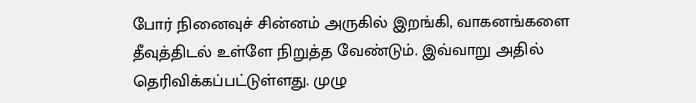போர் நினைவுச் சின்னம் அருகில் இறங்கி, வாகனங்களை தீவுத்திடல் உள்ளே நிறுத்த வேண்டும். இவ்வாறு அதில் தெரிவிக்கப்பட்டுள்ளது. முழு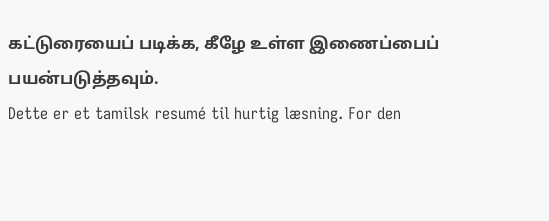கட்டுரையைப் படிக்க, கீழே உள்ள இணைப்பைப் பயன்படுத்தவும்.
Dette er et tamilsk resumé til hurtig læsning. For den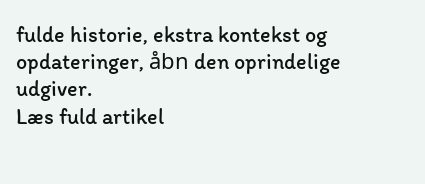fulde historie, ekstra kontekst og opdateringer, åbn den oprindelige udgiver.
Læs fuld artikel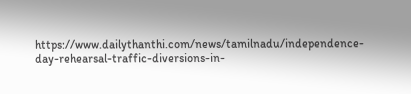https://www.dailythanthi.com/news/tamilnadu/independence-day-rehearsal-traffic-diversions-in-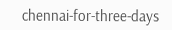chennai-for-three-days